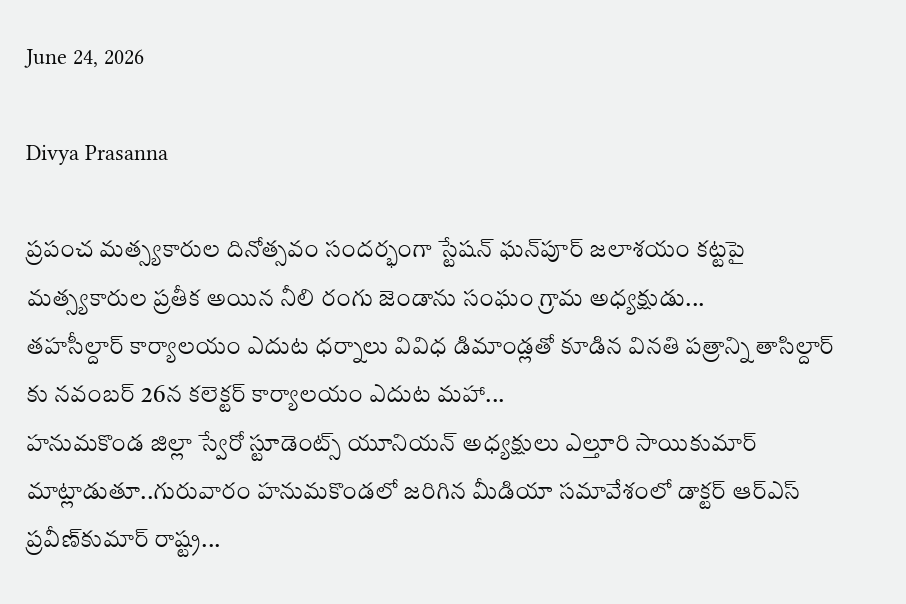June 24, 2026

Divya Prasanna

ప్రపంచ మత్స్యకారుల దినోత్సవం సందర్భంగా స్టేషన్‌ ఘన్‌పూర్ జలాశయం కట్టపై మత్స్యకారుల ప్రతీక అయిన నీలి రంగు జెండాను సంఘం గ్రామ అధ్యక్షుడు...
తహసీల్దార్ కార్యాలయం ఎదుట ధర్నాలు వివిధ డిమాండ్లతో కూడిన వినతి పత్రాన్ని తాసిల్దార్ కు నవంబర్ 26న కలెక్టర్ కార్యాలయం ఎదుట మహా...
హనుమకొండ జిల్లా స్వేరో స్టూడెంట్స్ యూనియన్ అధ్యక్షులు ఎల్తూరి సాయికుమార్ మాట్లాడుతూ..గురువారం హనుమకొండలో జరిగిన మీడియా సమావేశంలో డాక్టర్ ఆర్‌ఎస్‌ ప్రవీణ్‌కుమార్ రాష్ట్ర...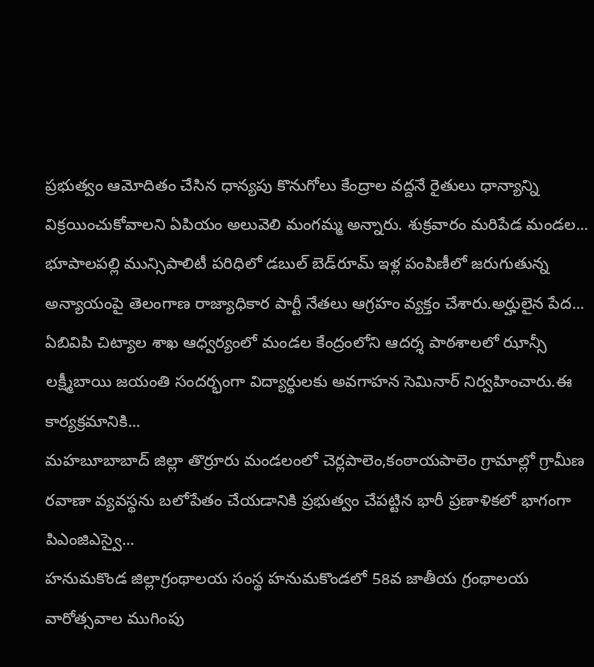ప్రభుత్వం ఆమోదితం చేసిన ధాన్యపు కొనుగోలు కేంద్రాల వద్దనే రైతులు ధాన్యాన్ని విక్రయించుకోవాలని ఏపియం అలువెలి మంగమ్మ అన్నారు. శుక్రవారం మరిపేడ మండల...
భూపాలపల్లి మున్సిపాలిటీ పరిధిలో డబుల్ బెడ్‌రూమ్ ఇళ్ల పంపిణీలో జరుగుతున్న అన్యాయంపై తెలంగాణ రాజ్యాధికార పార్టీ నేతలు ఆగ్రహం వ్యక్తం చేశారు.అర్హులైన పేద...
ఏబివిపి చిట్యాల శాఖ ఆధ్వర్యంలో మండల కేంద్రంలోని ఆదర్శ పాఠశాలలో ఝాన్సీ లక్ష్మీబాయి జయంతి సందర్భంగా విద్యార్థులకు అవగాహన సెమినార్ నిర్వహించారు.ఈ కార్యక్రమానికి...
మహబూబాబాద్ జిల్లా తొర్రూరు మండలంలో చెర్లపాలెం,కంఠాయపాలెం గ్రామాల్లో గ్రామీణ రవాణా వ్యవస్థను బలోపేతం చేయడానికి ప్రభుత్వం చేపట్టిన భారీ ప్రణాళికలో భాగంగా పిఎంజిఎస్వై...
హనుమకొండ జిల్లాగ్రంథాలయ సంస్థ హనుమకొండలో 58వ జాతీయ గ్రంథాలయ వారోత్సవాల ముగింపు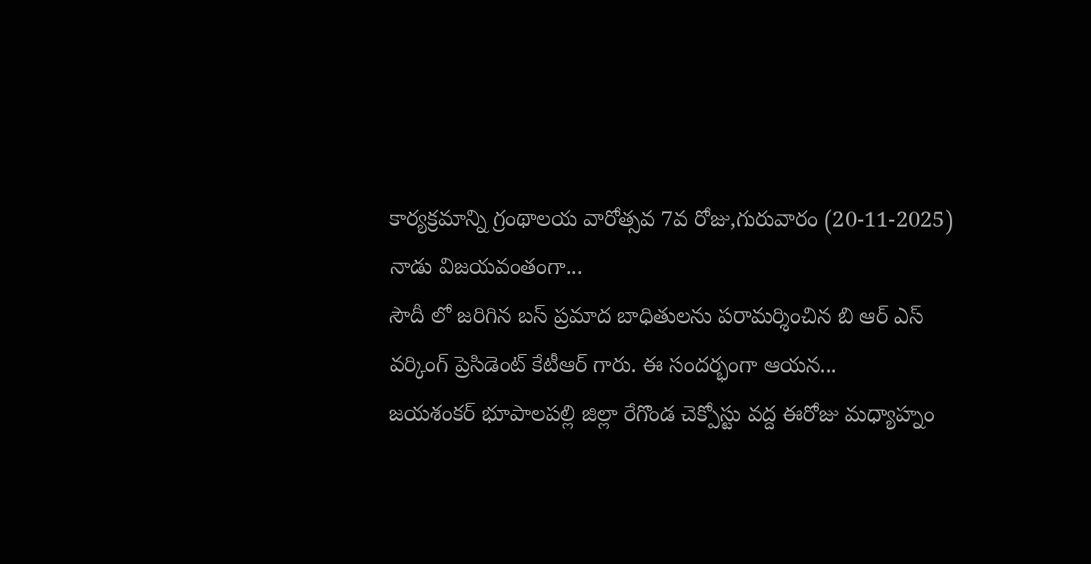కార్యక్రమాన్ని గ్రంథాలయ వారోత్సవ 7వ రోజు,గురువారం (20-11-2025) నాడు విజయవంతంగా...
సౌదీ లో జరిగిన బస్ ప్రమాద బాధితులను పరామర్శించిన బి ఆర్ ఎస్ వర్కింగ్ ప్రెసిడెంట్ కేటీఆర్ గారు. ఈ సందర్భంగా ఆయన...
జయశంకర్ భూపాలపల్లి జిల్లా రేగొండ చెక్పోస్టు వద్ద ఈరోజు మధ్యాహ్నం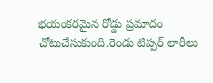భయంకరమైన రోడ్డు ప్రమాదం చోటుచేసుకుంది.రెండు టిప్పర్ లారీలు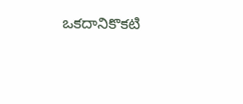ఒకదానికొకటి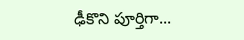ఢీకొని పూర్తిగా...